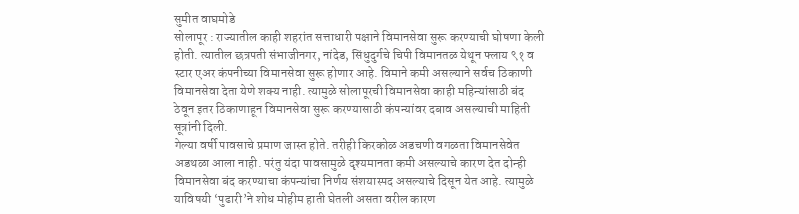सुमीत वाघमोडे
सोलापूर : राज्यातील काही शहरांत सत्ताधारी पक्षाने विमानसेवा सुरू करण्याची घोषणा केली होती. त्यातील छत्रपती संभाजीनगर, नांदेड, सिंधुदुर्गचे चिपी विमानतळ येथून फ्लाय ९१ व स्टार एअर कंपनीच्या विमानसेवा सुरू होणार आहे. विमाने कमी असल्याने सर्वच ठिकाणी विमानसेवा देता येणे शक्य नाही. त्यामुळे सोलापूरची विमानसेवा काही महिन्यांसाठी बंद ठेवून इतर ठिकाणाहून विमानसेवा सुरू करण्यासाठी कंपन्यांवर दबाव असल्याची माहिती सूत्रांनी दिली.
गेल्या वर्षी पावसाचे प्रमाण जास्त होते. तरीही किरकोळ अडचणी वगळता विमानसेवेत अडथळा आला नाही. परंतु यंदा पावसामुळे दृश्यमानता कमी असल्याचे कारण देत दोन्ही विमानसेवा बंद करण्याचा कंपन्यांचा निर्णय संशयास्पद असल्याचे दिसून येत आहे. त्यामुळे याविषयी ‘पुढारी’ने शोध मोहीम हाती घेतली असता वरील कारण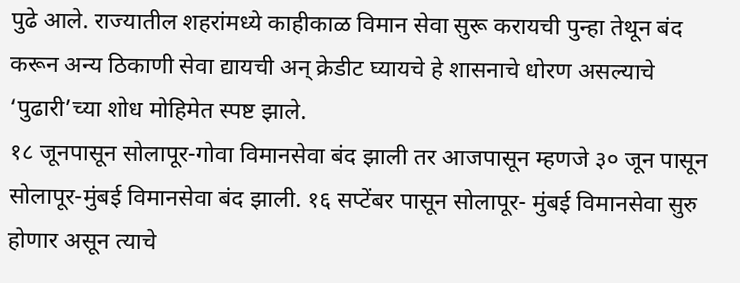पुढे आले. राज्यातील शहरांमध्ये काहीकाळ विमान सेवा सुरू करायची पुन्हा तेथून बंद करून अन्य ठिकाणी सेवा द्यायची अन् क्रेडीट घ्यायचे हे शासनाचे धोरण असल्याचे ‘पुढारी’च्या शोध मोहिमेत स्पष्ट झाले.
१८ जूनपासून सोलापूर-गोवा विमानसेवा बंद झाली तर आजपासून म्हणजे ३० जून पासून सोलापूर-मुंबई विमानसेवा बंद झाली. १६ सप्टेंबर पासून सोलापूर- मुंबई विमानसेवा सुरु होणार असून त्याचे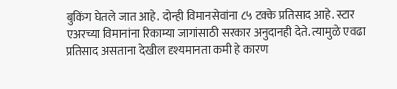बुकिंग घेतले जात आहे. दोन्ही विमानसेवांना ८५ टक्के प्रतिसाद आहे. स्टार एअरच्या विमानांना रिकाम्या जागांसाठी सरकार अनुदानही देते. त्यामुळे एवढा प्रतिसाद असताना देखील दृश्यमानता कमी हे कारण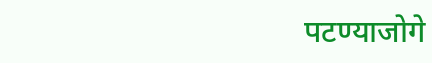पटण्याजोगे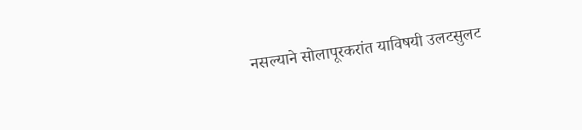नसल्याने सोलापूरकरांत याविषयी उलटसुलट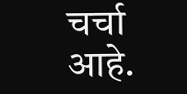चर्चा आहे.